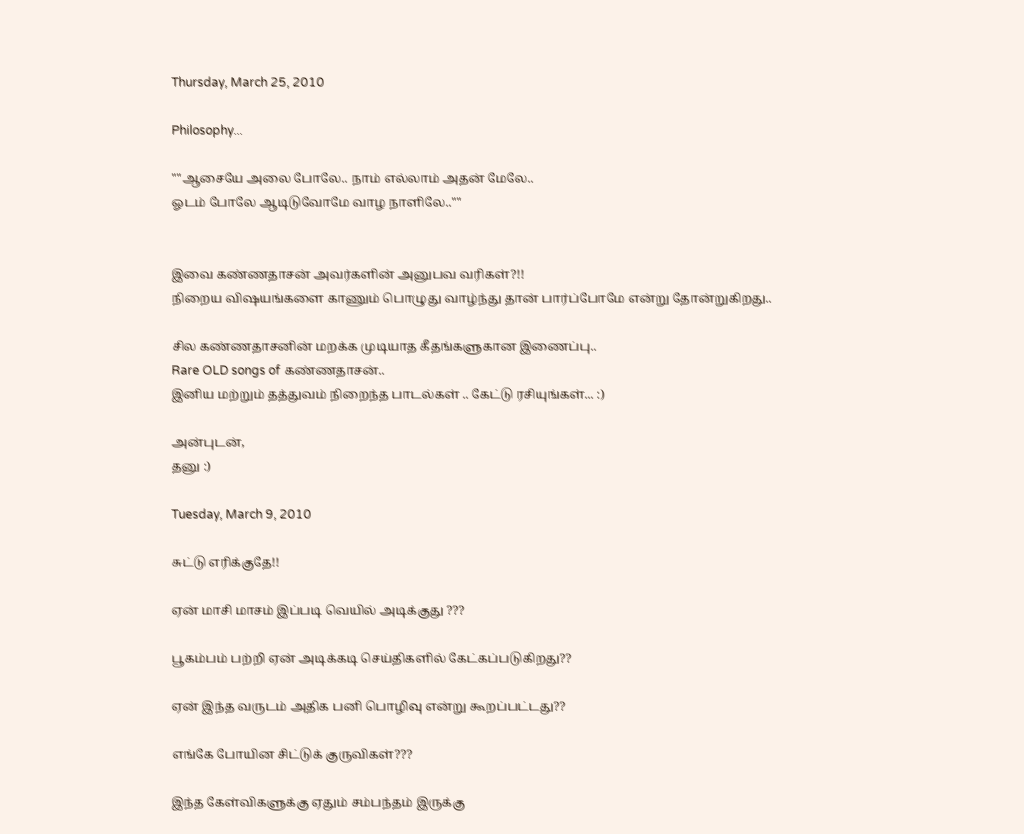Thursday, March 25, 2010

Philosophy...

""ஆசையே அலை போலே.. நாம் எல்லாம் அதன் மேலே..
ஓடம் போலே ஆடிடுவோமே வாழ நாளிலே..""


இவை கண்ணதாசன் அவர்களின் அனுபவ வரிகள்?!!
நிறைய விஷயங்களை காணும் பொழுது வாழ்ந்து தான் பார்ப்போமே என்று தோன்றுகிறது..

சில கண்ணதாசனின் மறக்க முடியாத கீதங்களுகான இணைப்பு..
Rare OLD songs of கண்ணதாசன்..
இனிய மற்றும் தத்துவம் நிறைந்த பாடல்கள் .. கேட்டு ரசியுங்கள்... :)

அன்புடன்,
தனு :)

Tuesday, March 9, 2010

சுட்டு எரிக்குதே!!

ஏன் மாசி மாசம் இப்படி வெயில் அடிக்குது ???

பூகம்பம் பற்றி ஏன் அடிக்கடி செய்திகளில் கேட்கப்படுகிறது??

ஏன் இந்த வருடம் அதிக பனி பொழிவு என்று கூறப்பட்டது??

எங்கே போயின சிட்டுக் குருவிகள்???

இந்த கேள்விகளுக்கு ஏதும் சம்பந்தம் இருக்கு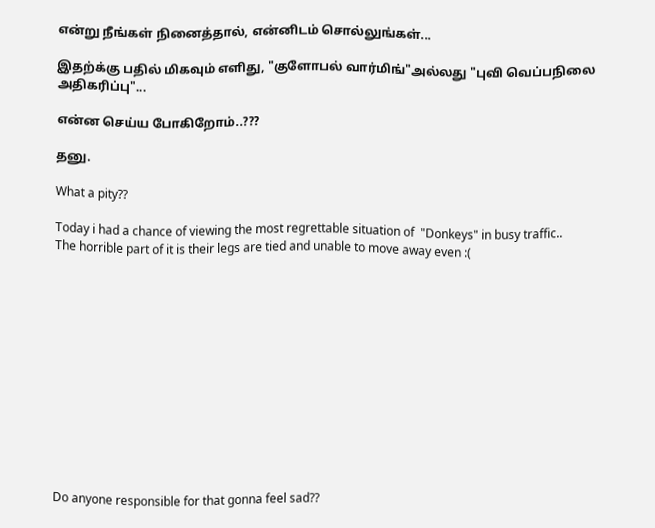என்று நீங்கள் நினைத்தால், என்னிடம் சொல்லுங்கள்...

இதற்க்கு பதில் மிகவும் எளிது, "குளோபல் வார்மிங்"அல்லது "புவி வெப்பநிலை அதிகரிப்பு"...

என்ன செய்ய போகிறோம்..???

தனு.

What a pity??

Today i had a chance of viewing the most regrettable situation of  "Donkeys" in busy traffic..
The horrible part of it is their legs are tied and unable to move away even :(













Do anyone responsible for that gonna feel sad??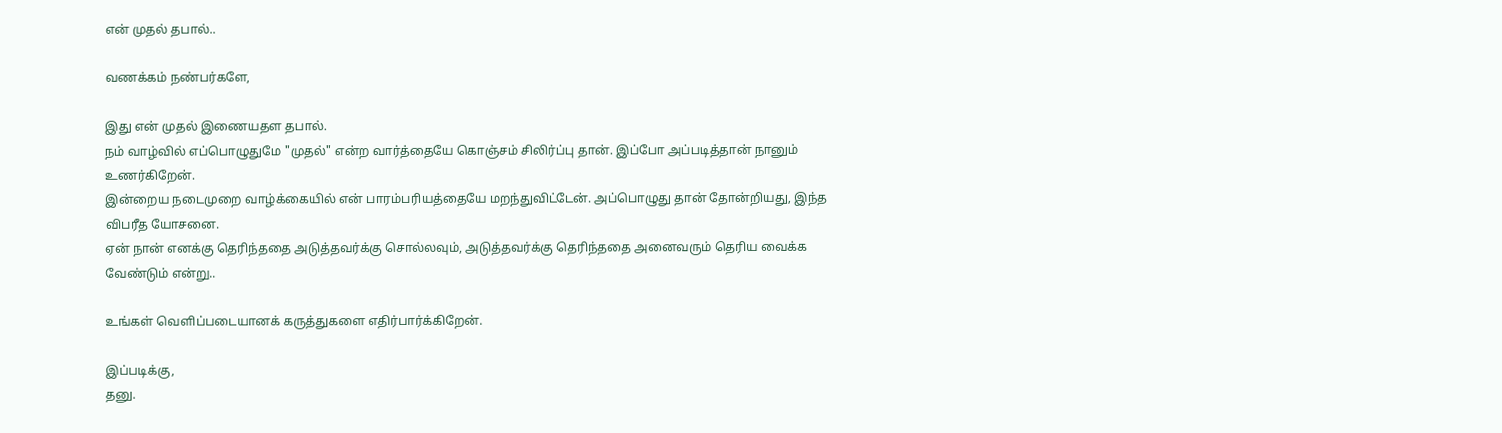என் முதல் தபால்..

வணக்கம் நண்பர்களே,

இது என் முதல் இணையதள தபால்.
நம் வாழ்வில் எப்பொழுதுமே "முதல்" என்ற வார்த்தையே கொஞ்சம் சிலிர்ப்பு தான். இப்போ அப்படித்தான் நானும் உணர்கிறேன்.
இன்றைய நடைமுறை வாழ்க்கையில் என் பாரம்பரியத்தையே மறந்துவிட்டேன். அப்பொழுது தான் தோன்றியது, இந்த விபரீத யோசனை.
ஏன் நான் எனக்கு தெரிந்ததை அடுத்தவர்க்கு சொல்லவும், அடுத்தவர்க்கு தெரிந்ததை அனைவரும் தெரிய வைக்க வேண்டும் என்று..

உங்கள் வெளிப்படையானக் கருத்துகளை எதிர்பார்க்கிறேன்.

இப்படிக்கு,
தனு.